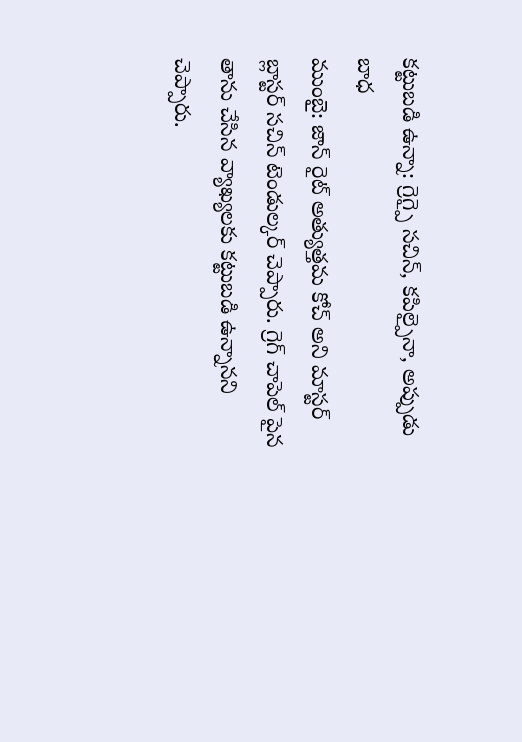కట్టుబడి ఉన్నా: గ్రెగ్పై సచిన్, కపిల్పైనా, అప్పుడు బాధ
ముంబై: జాన్ రైట్ అత్యుత్తమ కోచ్ అని మాస్టర్ బ్లాస్టర్ సచిన్ టెండుల్కర్ చెప్పారు. గ్రెగ్ చాపెల్ పైన తాను చేసిన వ్యాఖ్యలకు కట్టుబడి ఉన్నానని చెప్పారు.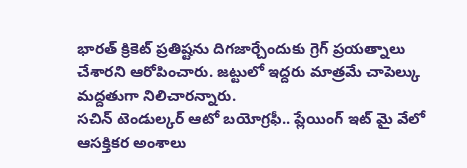భారత్ క్రికెట్ ప్రతిష్టను దిగజార్చేందుకు గ్రెగ్ ప్రయత్నాలు చేశారని ఆరోపించారు. జట్టులో ఇద్దరు మాత్రమే చాపెల్కు మద్దతుగా నిలిచారన్నారు.
సచిన్ టెండుల్కర్ ఆటో బయోగ్రఫీ.. ప్లేయింగ్ ఇట్ మై వేలో ఆసక్తికర అంశాలు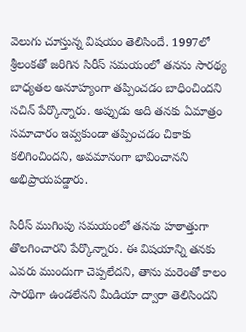వెలుగు చూస్తున్న విషయం తెలిసిందే. 1997లో శ్రీలంకతో జరిగిన సిరీస్ సమయంలో తనను సారథ్య బాధ్యతల అనూహ్యంగా తప్పించడం బాధించిందని సచిన్ పేర్కొన్నారు. అప్పుడు అది తనకు ఏమాత్రం సమాచారం ఇవ్వకుండా తప్పించడం చికాకు కలిగించిందని, అవమానంగా భావించానని అభిప్రాయపడ్డారు.

సిరీస్ ముగింపు సమయంలో తనను హఠాత్తుగా తొలగించారని పేర్కొన్నారు. ఈ విషయాన్ని తనకు ఎవరు ముందుగా చెప్పలేదని, తాను మరెంతో కాలం సారథిగా ఉండలేనని మీడియా ద్వారా తెలిసిందని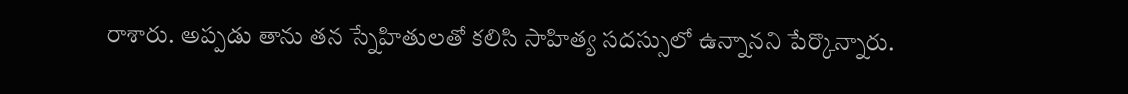రాశారు. అప్పడు తాను తన స్నేహితులతో కలిసి సాహిత్య సదస్సులో ఉన్నానని పేర్కొన్నారు.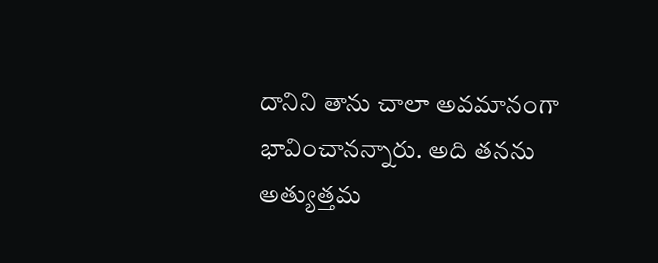దానిని తాను చాలా అవమానంగా భావించానన్నారు. అది తనను అత్యుత్తమ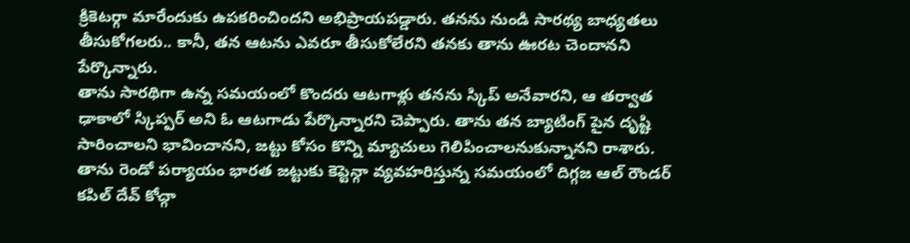క్రికెటర్గా మారేందుకు ఉపకరించిందని అభిప్రాయపడ్డారు. తనను నుండి సారథ్య బాధ్యతలు తీసుకోగలరు.. కానీ, తన ఆటను ఎవరూ తీసుకోలేరని తనకు తాను ఊరట చెందానని పేర్కొన్నారు.
తాను సారథిగా ఉన్న సమయంలో కొందరు ఆటగాళ్లు తనను స్కిప్ అనేవారని, ఆ తర్వాత ఢాకాలో స్కిప్పర్ అని ఓ ఆటగాడు పేర్కొన్నారని చెప్పారు. తాను తన బ్యాటింగ్ పైన దృష్టి సారించాలని భావించానని, జట్టు కోసం కొన్ని మ్యాచులు గెలిపించాలనుకున్నానని రాశారు.
తాను రెండో పర్యాయం భారత జట్టుకు కెప్టెన్గా వ్యవహరిస్తున్న సమయంలో దిగ్గజ ఆల్ రౌండర్ కపిల్ దేవ్ కోచ్గా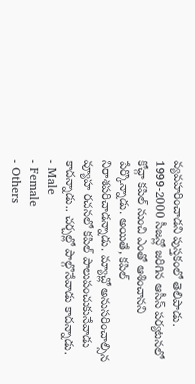వ్యవహరించాడని పుస్తకంలో తెలిపాడు. 1999-2000 సీజన్లో జరిగిన ఆసీస్ పర్యటనలో కోచ్గా కపిల్ నుంచి ఎంతో ఆశించానని పేర్కొన్నాడు. అయితే, కపిల్ నిరాశపరిచాడన్నాడు. మ్యాచ్లో అనుసరించాల్సిన వ్యూహ రచనలో కపిల్ పాలుపంచుకునేవాడు కాదన్నాడు.. చర్చల్లో పాల్గొనేవాడు కాదన్నాడు.
- Male
- Female
- Others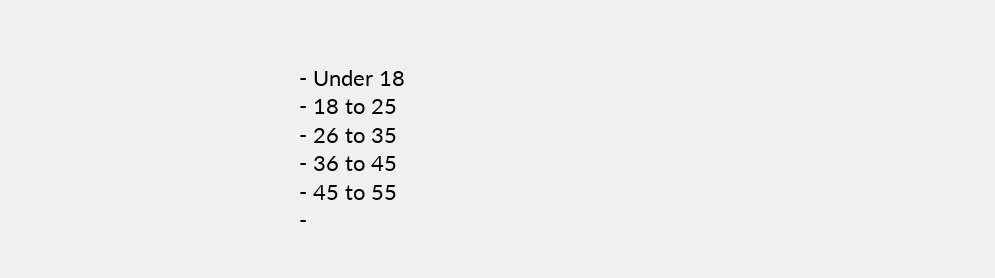- Under 18
- 18 to 25
- 26 to 35
- 36 to 45
- 45 to 55
-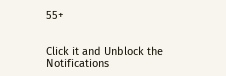55+


Click it and Unblock the Notifications